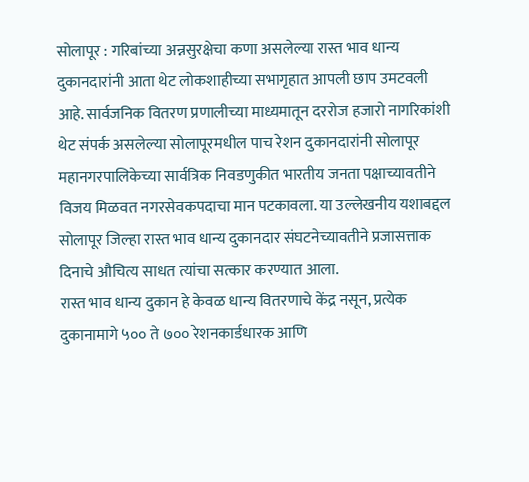सोलापूर : गरिबांच्या अन्नसुरक्षेचा कणा असलेल्या रास्त भाव धान्य दुकानदारांनी आता थेट लोकशाहीच्या सभागृहात आपली छाप उमटवली आहे. सार्वजनिक वितरण प्रणालीच्या माध्यमातून दररोज हजारो नागरिकांशी थेट संपर्क असलेल्या सोलापूरमधील पाच रेशन दुकानदारांनी सोलापूर महानगरपालिकेच्या सार्वत्रिक निवडणुकीत भारतीय जनता पक्षाच्यावतीने विजय मिळवत नगरसेवकपदाचा मान पटकावला. या उल्लेखनीय यशाबद्दल सोलापूर जिल्हा रास्त भाव धान्य दुकानदार संघटनेच्यावतीने प्रजासत्ताक दिनाचे औचित्य साधत त्यांचा सत्कार करण्यात आला.
रास्त भाव धान्य दुकान हे केवळ धान्य वितरणाचे केंद्र नसून, प्रत्येक दुकानामागे ५०० ते ७०० रेशनकार्डधारक आणि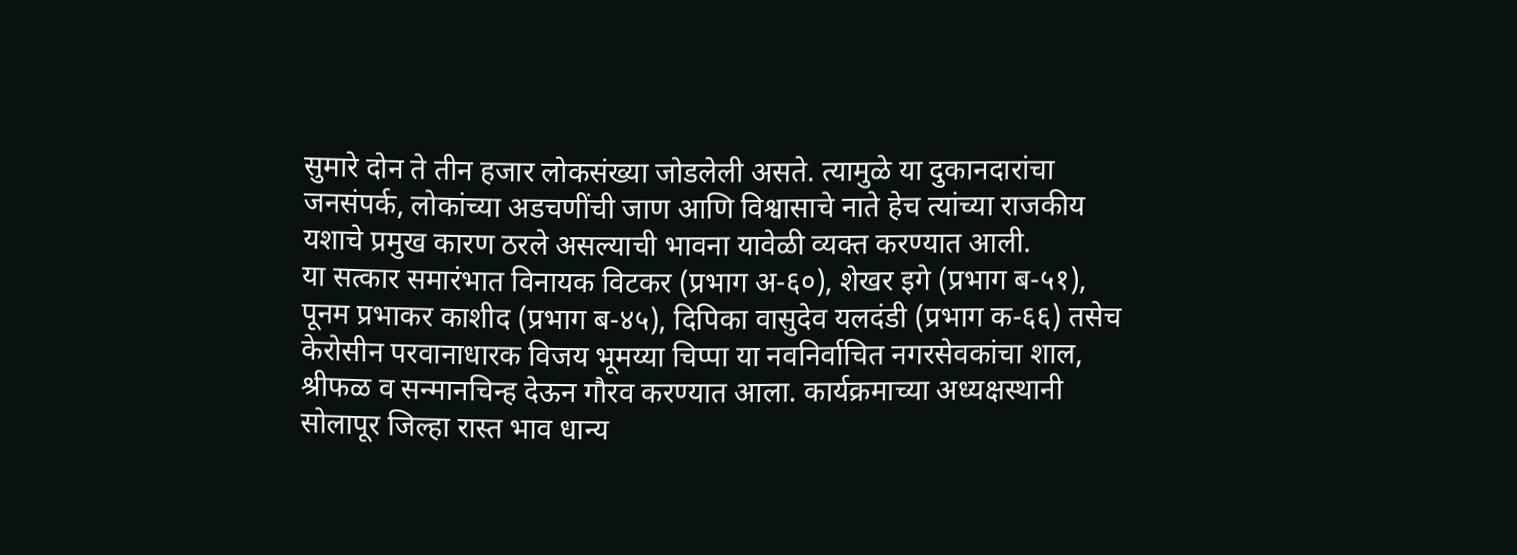सुमारे दोन ते तीन हजार लोकसंख्या जोडलेली असते. त्यामुळे या दुकानदारांचा जनसंपर्क, लोकांच्या अडचणींची जाण आणि विश्वासाचे नाते हेच त्यांच्या राजकीय यशाचे प्रमुख कारण ठरले असल्याची भावना यावेळी व्यक्त करण्यात आली.
या सत्कार समारंभात विनायक विटकर (प्रभाग अ-६०), शेखर इगे (प्रभाग ब-५१), पूनम प्रभाकर काशीद (प्रभाग ब-४५), दिपिका वासुदेव यलदंडी (प्रभाग क-६६) तसेच केरोसीन परवानाधारक विजय भूमय्या चिप्पा या नवनिर्वाचित नगरसेवकांचा शाल, श्रीफळ व सन्मानचिन्ह देऊन गौरव करण्यात आला. कार्यक्रमाच्या अध्यक्षस्थानी सोलापूर जिल्हा रास्त भाव धान्य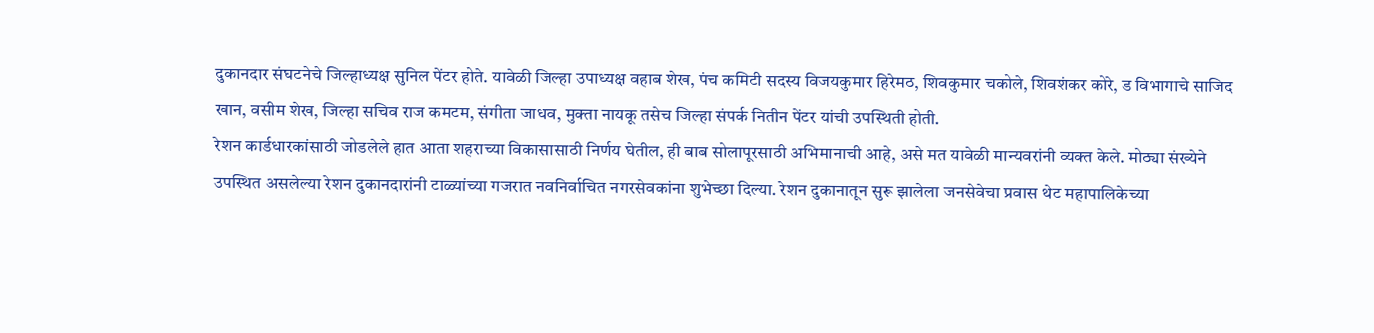दुकानदार संघटनेचे जिल्हाध्यक्ष सुनिल पेंटर होते. यावेळी जिल्हा उपाध्यक्ष वहाब शेख, पंच कमिटी सदस्य विजयकुमार हिरेमठ, शिवकुमार चकोले, शिवशंकर कोरे, ड विभागाचे साजिद खान, वसीम शेख, जिल्हा सचिव राज कमटम, संगीता जाधव, मुक्ता नायकू तसेच जिल्हा संपर्क नितीन पेंटर यांची उपस्थिती होती.
रेशन कार्डधारकांसाठी जोडलेले हात आता शहराच्या विकासासाठी निर्णय घेतील, ही बाब सोलापूरसाठी अभिमानाची आहे, असे मत यावेळी मान्यवरांनी व्यक्त केले. मोठ्या संख्येने उपस्थित असलेल्या रेशन दुकानदारांनी टाळ्यांच्या गजरात नवनिर्वाचित नगरसेवकांना शुभेच्छा दिल्या. रेशन दुकानातून सुरू झालेला जनसेवेचा प्रवास थेट महापालिकेच्या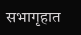सभागृहात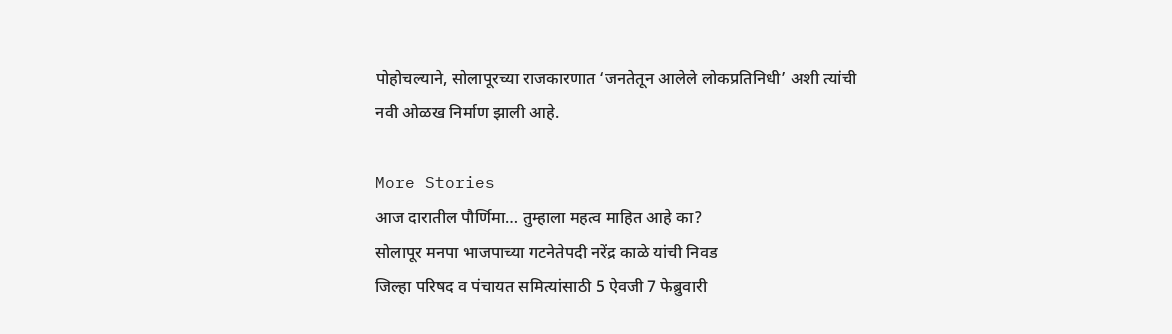पोहोचल्याने, सोलापूरच्या राजकारणात ‘जनतेतून आलेले लोकप्रतिनिधी’ अशी त्यांची नवी ओळख निर्माण झाली आहे.

More Stories
आज दारातील पौर्णिमा… तुम्हाला महत्व माहित आहे का?
सोलापूर मनपा भाजपाच्या गटनेतेपदी नरेंद्र काळे यांची निवड
जिल्हा परिषद व पंचायत समित्यांसाठी 5 ऐवजी 7 फेब्रुवारी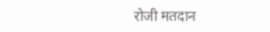रोजी मतदान